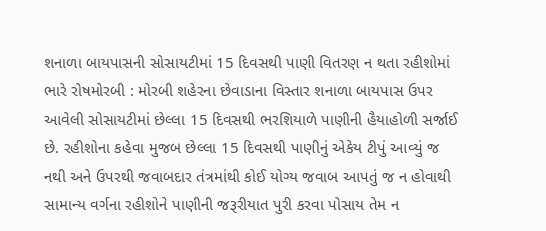શનાળા બાયપાસની સોસાયટીમાં 15 દિવસથી પાણી વિતરણ ન થતા રહીશોમાં ભારે રોષમોરબી : મોરબી શહેરના છેવાડાના વિસ્તાર શનાળા બાયપાસ ઉપર આવેલી સોસાયટીમાં છેલ્લા 15 દિવસથી ભરશિયાળે પાણીની હૈયાહોળી સર્જાઈ છે. રહીશોના કહેવા મુજબ છેલ્લા 15 દિવસથી પાણીનું એકેય ટીપું આવ્યું જ નથી અને ઉપરથી જવાબદાર તંત્રમાંથી કોઈ યોગ્ય જવાબ આપતું જ ન હોવાથી સામાન્ય વર્ગના રહીશોને પાણીની જરૂરીયાત પુરી કરવા પોસાય તેમ ન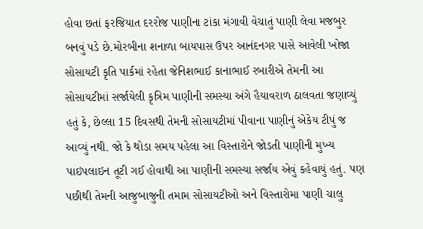હોવા છતાં ફરજિયાત દરરોજ પાણીના ટાંકા મંગાવી વેચાતું પાણી લેવા મજબુર બનવું પડે છે.મોરબીના શનાળા બાયપાસ ઉપર આનંદનગર પાસે આવેલી ખોજા સોસાયટી કૃતિ પાર્કમાં રહેતા જેનિશભાઈ કાનાભાઈ રબારીએ તેમની આ સોસાયટીમાં સર્જાયેલી કૃત્રિમ પાણીની સમસ્યા અંગે હૈયાવરાળ ઠાલવતા જણાવ્યું હતું કે, છેલ્લા 15 દિવસથી તેમની સોસાયટીમાં પીવાના પાણીનું એકેય ટીપું જ આવ્યું નથી. જો કે થોડા સમય પહેલા આ વિસ્તારોને જોડતી પાણીની મુખ્ય પાઇપલાઇન તૂટી ગઈ હોવાથી આ પાણીની સમસ્યા સર્જાય એવું કહેવાયું હતું. પણ પછીથી તેમની આજુબાજુની તમામ સોસાયટીઓ અને વિસ્તારોમા પાણી ચાલુ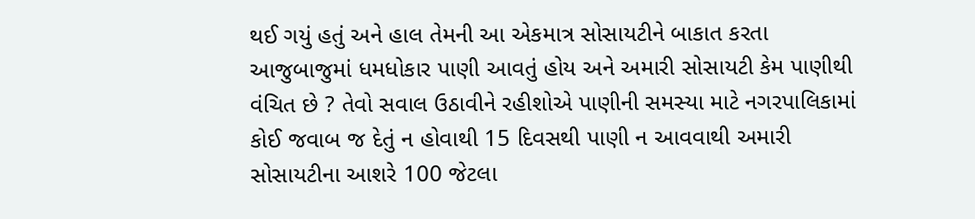થઈ ગયું હતું અને હાલ તેમની આ એકમાત્ર સોસાયટીને બાકાત કરતા આજુબાજુમાં ધમધોકાર પાણી આવતું હોય અને અમારી સોસાયટી કેમ પાણીથી વંચિત છે ? તેવો સવાલ ઉઠાવીને રહીશોએ પાણીની સમસ્યા માટે નગરપાલિકામાં કોઈ જવાબ જ દેતું ન હોવાથી 15 દિવસથી પાણી ન આવવાથી અમારી સોસાયટીના આશરે 100 જેટલા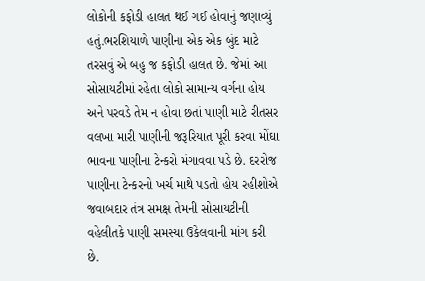લોકોની કફોડી હાલત થઈ ગઈ હોવાનું જણાવ્યું હતું.ભરશિયાળે પાણીના એક એક બુંદ માટે તરસવું એ બહુ જ કફોડી હાલત છે. જેમાં આ સોસાયટીમાં રહેતા લોકો સામાન્ય વર્ગના હોય અને પરવડે તેમ ન હોવા છતાં પાણી માટે રીતસર વલખા મારી પાણીની જરૂરિયાત પૂરી કરવા મોંઘા ભાવના પાણીના ટેન્કરો મંગાવવા પડે છે. દરરોજ પાણીના ટેન્કરનો ખર્ચ માથે પડતો હોય રહીશોએ જવાબદાર તંત્ર સમક્ષ તેમની સોસાયટીની વહેલીતકે પાણી સમસ્યા ઉકેલવાની માંગ કરી છે.